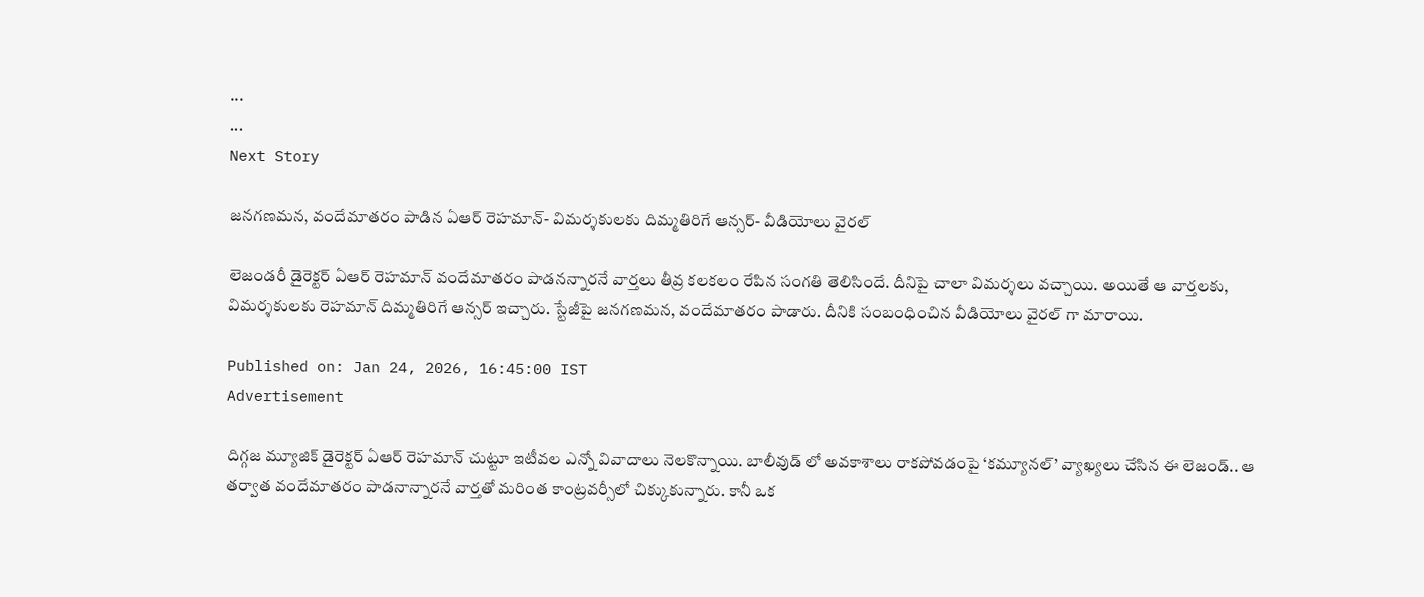...
...
Next Story

జనగణమన, వందేమాతరం పాడిన ఏఆర్ రెహమాన్- విమర్శకులకు దిమ్మతిరిగే ఆన్సర్- వీడియోలు వైరల్

లెజండరీ డైరెక్టర్ ఏఆర్ రెహమాన్ వందేమాతరం పాడనన్నారనే వార్తలు తీవ్ర కలకలం రేపిన సంగతి తెలిసిందే. దీనిపై చాలా విమర్శలు వచ్చాయి. అయితే ఆ వార్తలకు, విమర్శకులకు రెహమాన్ దిమ్మతిరిగే ఆన్సర్ ఇచ్చారు. స్టేజీపై జనగణమన, వందేమాతరం పాడారు. దీనికి సంబంధించిన వీడియోలు వైరల్ గా మారాయి.

Published on: Jan 24, 2026, 16:45:00 IST
Advertisement

దిగ్గజ మ్యూజిక్ డైరెక్టర్ ఏఆర్ రెహమాన్ చుట్టూ ఇటీవల ఎన్నో వివాదాలు నెలకొన్నాయి. బాలీవుడ్ లో అవకాశాలు రాకపోవడంపై ‘కమ్యూనల్’ వ్యాఖ్యలు చేసిన ఈ లెజండ్.. ఆ తర్వాత వందేమాతరం పాడనాన్నారనే వార్తతో మరింత కాంట్రవర్సీలో చిక్కుకున్నారు. కానీ ఒక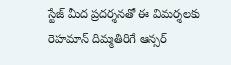స్టేజ్ మీద ప్రదర్శనతో ఈ విమర్శలకు రెహమాన్ దిమ్మతిరిగే ఆన్సర్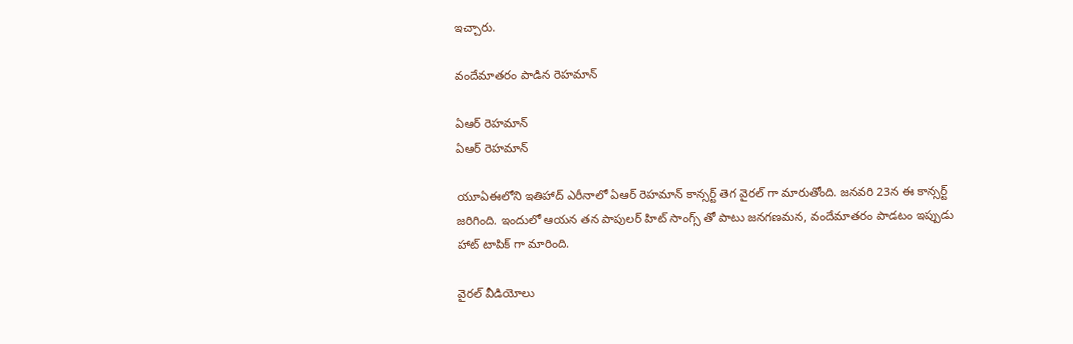ఇచ్చారు.

వందేమాతరం పాడిన రెహమాన్

ఏఆర్ రెహమాన్
ఏఆర్ రెహమాన్

యూఏఈలోని ఇతిహాద్ ఎరీనాలో ఏఆర్ రెహమాన్ కాన్సర్ట్ తెగ వైరల్ గా మారుతోంది. జనవరి 23న ఈ కాన్సర్ట్ జరిగింది. ఇందులో ఆయన తన పాపులర్ హిట్ సాంగ్స్ తో పాటు జనగణమన, వందేమాతరం పాడటం ఇప్పుడు హాట్ టాపిక్ గా మారింది.

వైరల్ వీడియోలు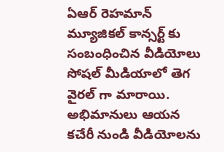ఏఆర్ రెహమాన్ మ్యూజికల్ కాన్సర్ట్ కు సంబంధించిన వీడియోలు సోషల్ మీడియాలో తెగ వైరల్ గా మారాయి. అభిమానులు ఆయన కచేరీ నుండి వీడియోలను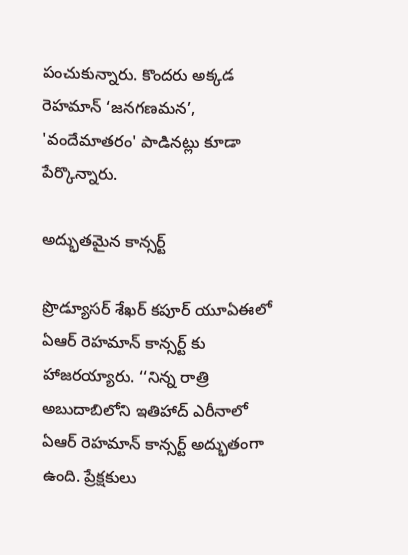పంచుకున్నారు. కొందరు అక్కడ రెహమాన్ ‘జనగణమన’, 'వందేమాతరం' పాడినట్లు కూడా పేర్కొన్నారు.

అద్భుతమైన కాన్సర్ట్

ప్రొడ్యూసర్ శేఖర్ కపూర్ యూఏఈలో ఏఆర్ రెహమాన్ కాన్సర్ట్ కు హాజరయ్యారు. ‘‘నిన్న రాత్రి అబుదాబిలోని ఇతిహాద్ ఎరీనాలో ఏఆర్ రెహమాన్ కాన్సర్ట్ అద్భుతంగా ఉంది. ప్రేక్షకులు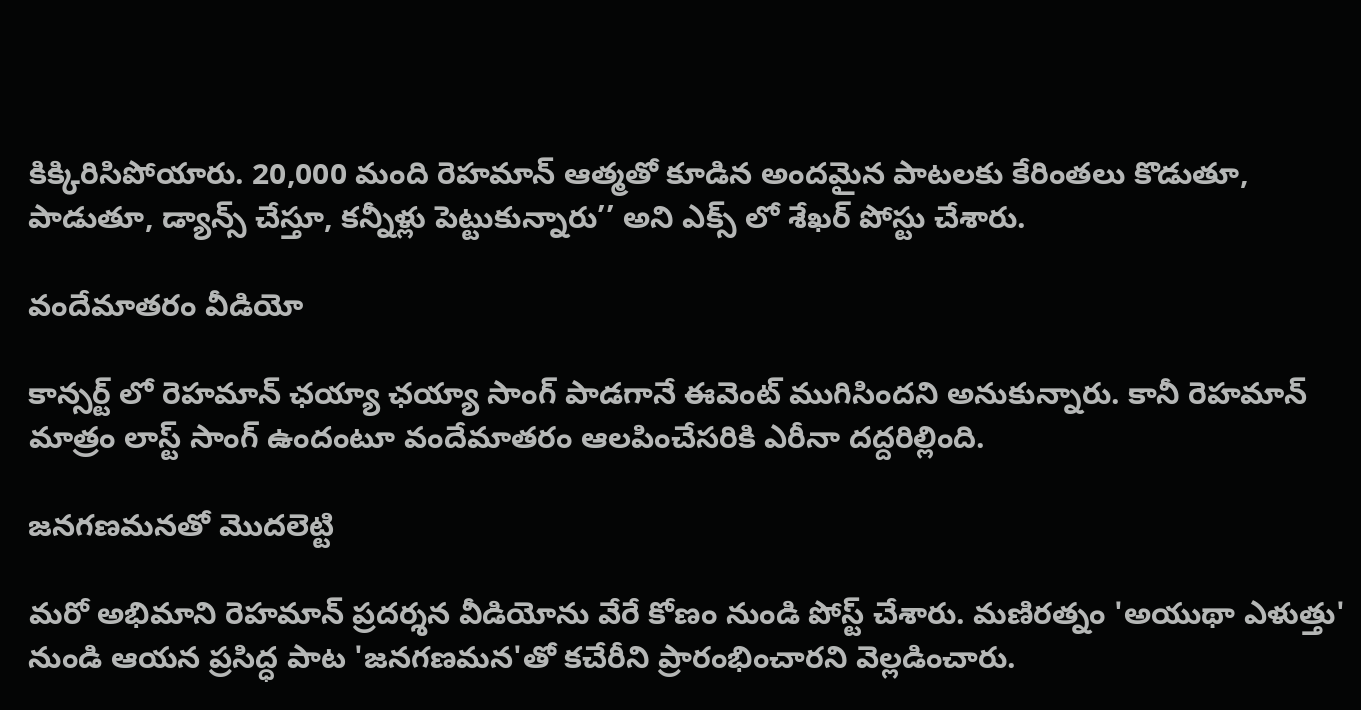కిక్కిరిసిపోయారు. 20,000 మంది రెహమాన్ ఆత్మతో కూడిన అందమైన పాటలకు కేరింతలు కొడుతూ, పాడుతూ, డ్యాన్స్ చేస్తూ, కన్నీళ్లు పెట్టుకున్నారు’’ అని ఎక్స్ లో శేఖర్ పోస్టు చేశారు.

వందేమాతరం వీడియో

కాన్సర్ట్ లో రెహమాన్ ఛయ్యా ఛయ్యా సాంగ్ పాడగానే ఈవెంట్ ముగిసిందని అనుకున్నారు. కానీ రెహమాన్ మాత్రం లాస్ట్ సాంగ్ ఉందంటూ వందేమాతరం ఆలపించేసరికి ఎరీనా దద్దరిల్లింది.

జనగణమనతో మొదలెట్టి

మరో అభిమాని రెహమాన్ ప్రదర్శన వీడియోను వేరే కోణం నుండి పోస్ట్ చేశారు. మణిరత్నం 'అయుథా ఎళుత్తు' నుండి ఆయన ప్రసిద్ధ పాట 'జనగణమన'తో కచేరీని ప్రారంభించారని వెల్లడించారు.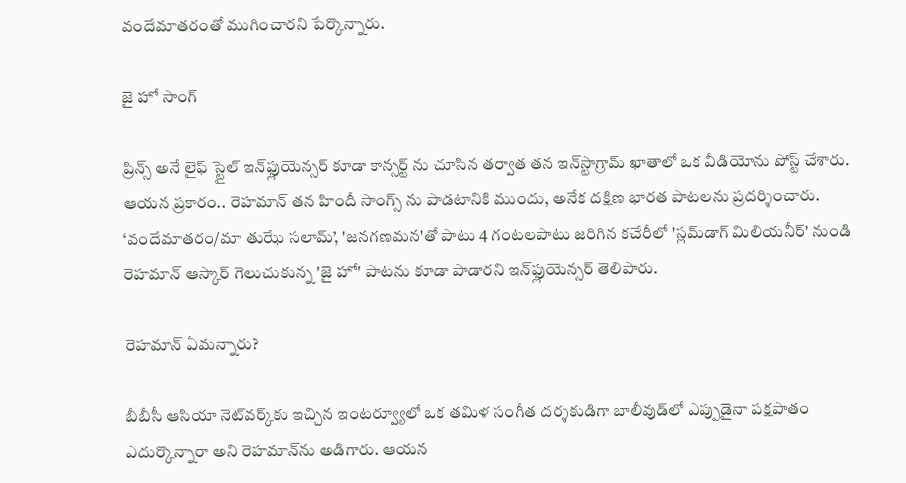వందేమాతరంతో ముగించారని పేర్కొన్నారు.

జై హో సాంగ్

ప్రిన్స్ అనే లైఫ్ స్టైల్ ఇన్‌ఫ్లుయెన్సర్ కూడా కాన్సర్ట్ ను చూసిన తర్వాత తన ఇన్‌స్టాగ్రామ్ ఖాతాలో ఒక వీడియోను పోస్ట్ చేశారు. ఆయన ప్రకారం.. రెహమాన్ తన హిందీ సాంగ్స్ ను పాడటానికి ముందు, అనేక దక్షిణ భారత పాటలను ప్రదర్శించారు. ‘వందేమాతరం/మా తుఝే సలామ్’, 'జనగణమన'తో పాటు 4 గంటలపాటు జరిగిన కచేరీలో 'స్లమ్‌డాగ్ మిలియనీర్' నుండి రెహమాన్ ఆస్కార్ గెలుచుకున్న 'జై హో' పాటను కూడా పాడారని ఇన్‌ఫ్లుయెన్సర్ తెలిపారు.

రెహమాన్ ఏమన్నారు?

బీబీసీ ఆసియా నెట్‌వర్క్‌కు ఇచ్చిన ఇంటర్వ్యూలో ఒక తమిళ సంగీత దర్శకుడిగా బాలీవుడ్‌లో ఎప్పుడైనా పక్షపాతం ఎదుర్కొన్నారా అని రెహమాన్‌ను అడిగారు. ఆయన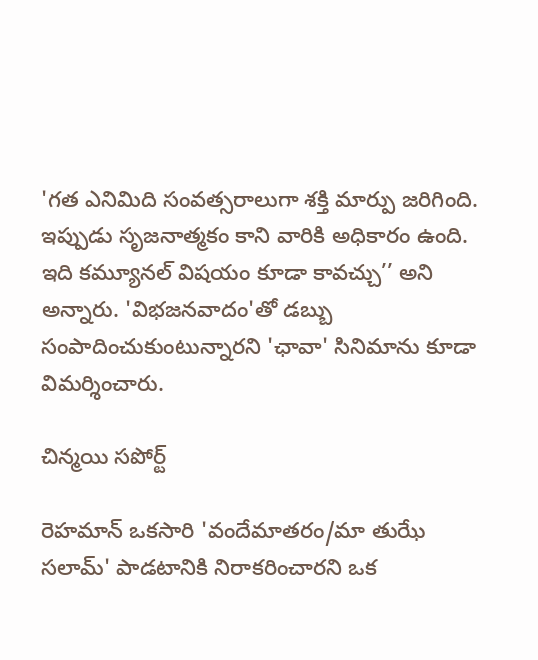'గత ఎనిమిది సంవత్సరాలుగా శక్తి మార్పు జరిగింది. ఇప్పుడు సృజనాత్మకం కాని వారికి అధికారం ఉంది. ఇది కమ్యూనల్ విషయం కూడా కావచ్చు’’ అని అన్నారు. 'విభజనవాదం'తో డబ్బు సంపాదించుకుంటున్నారని 'ఛావా' సినిమాను కూడా విమర్శించారు.

చిన్మయి సపోర్ట్

రెహమాన్ ఒకసారి 'వందేమాతరం/మా తుఝే సలామ్' పాడటానికి నిరాకరించారని ఒక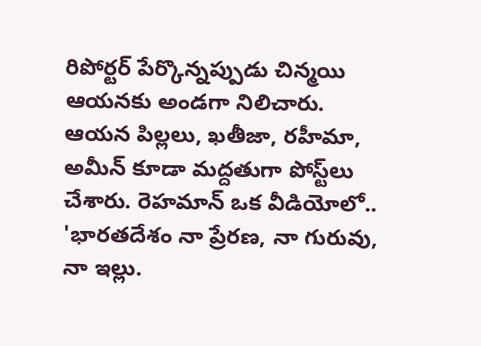రిపోర్టర్ పేర్కొన్నప్పుడు చిన్మయి ఆయనకు అండగా నిలిచారు. ఆయన పిల్లలు, ఖతీజా, రహీమా, అమీన్ కూడా మద్దతుగా పోస్ట్‌లు చేశారు. రెహమాన్ ఒక వీడియోలో.. 'భారతదేశం నా ప్రేరణ, నా గురువు, నా ఇల్లు.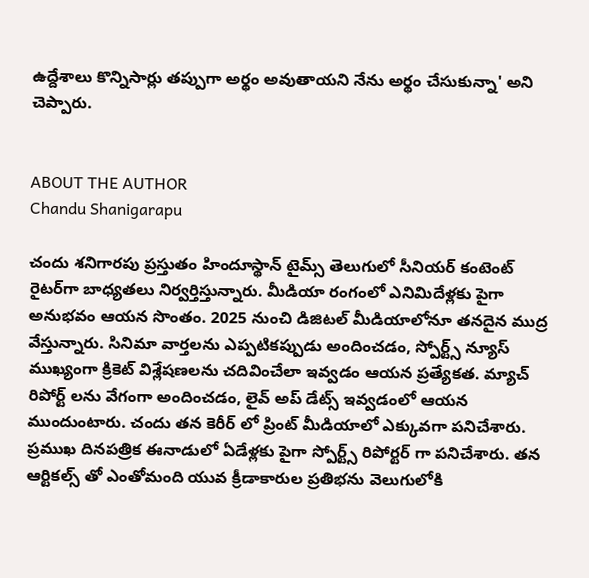ఉద్దేశాలు కొన్నిసార్లు తప్పుగా అర్థం అవుతాయని నేను అర్థం చేసుకున్నా' అని చెప్పారు.


ABOUT THE AUTHOR
Chandu Shanigarapu

చందు శనిగారపు ప్రస్తుతం హిందూస్థాన్ టైమ్స్ తెలుగులో సీనియర్ కంటెంట్ రైట‌ర్‌గా బాధ్యతలు నిర్వర్తిస్తున్నారు. మీడియా రంగంలో ఎనిమిదేళ్లకు పైగా అనుభవం ఆయన సొంతం. 2025 నుంచి డిజిటల్ మీడియాలోనూ తనదైన ముద్ర వేస్తున్నారు. సినిమా వార్తలను ఎప్పటికప్పుడు అందించడం, స్పోర్ట్స్ న్యూస్ ముఖ్యంగా క్రికెట్ విశ్లేషణలను చదివించేలా ఇవ్వడం ఆయన ప్రత్యేకత. మ్యాచ్ రిపోర్ట్ లను వేగంగా అందించడం, లైవ్ అప్ డేట్స్ ఇవ్వడంలో ఆయన ముందుంటారు. చందు తన కెరీర్ లో ప్రింట్ మీడియాలో ఎక్కువగా పనిచేశారు. ప్రముఖ దినపత్రిక ఈనాడులో ఏడేళ్లకు పైగా స్పోర్ట్స్ రిపోర్టర్ గా పనిచేశారు. తన ఆర్టికల్స్ తో ఎంతోమంది యువ క్రీడాకారుల ప్రతిభను వెలుగులోకి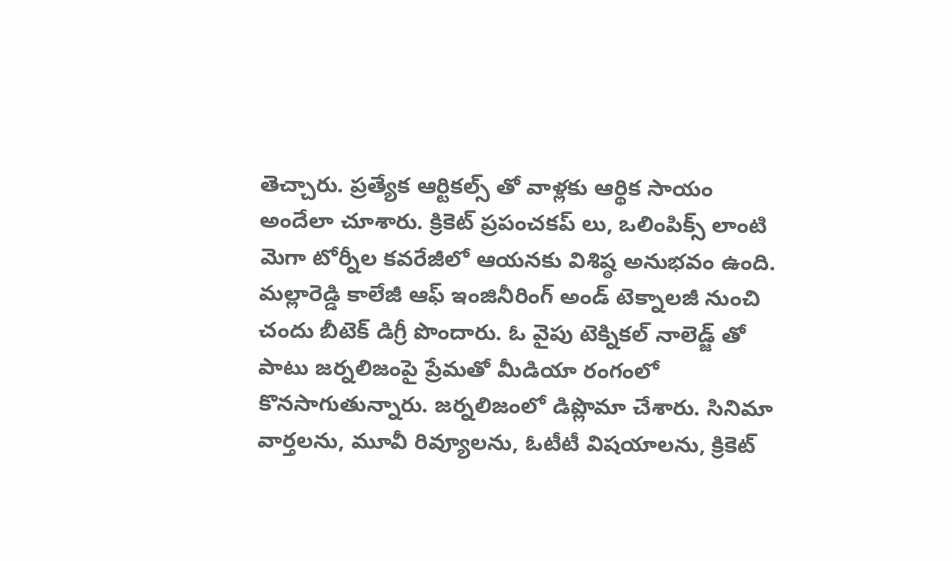తెచ్చారు. ప్రత్యేక ఆర్టికల్స్ తో వాళ్లకు ఆర్థిక సాయం అందేలా చూశారు. క్రికెట్ ప్రపంచకప్ లు, ఒలింపిక్స్ లాంటి మెగా టోర్నీల కవరేజీలో ఆయనకు విశిష్ఠ అనుభవం ఉంది. మల్లారెడ్డి కాలేజీ ఆఫ్ ఇంజినీరింగ్ అండ్ టెక్నాలజీ నుంచి చందు బీటెక్ డిగ్రీ పొందారు. ఓ వైపు టెక్నికల్ నాలెడ్జ్ తో పాటు జర్నలిజంపై ప్రేమతో మీడియా రంగంలో కొనసాగుతున్నారు. జర్నలిజంలో డిప్లొమా చేశారు. సినిమా వార్తలను, మూవీ రివ్యూలను, ఓటీటీ విషయాలను, క్రికెట్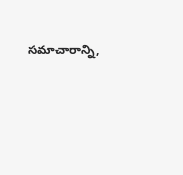సమాచారాన్ని,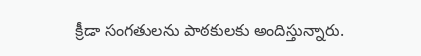క్రీడా సంగతులను పాఠకులకు అందిస్తున్నారు.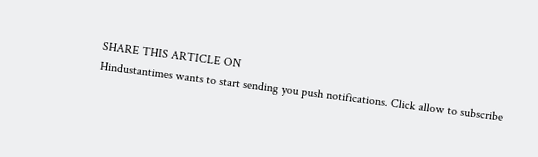SHARE THIS ARTICLE ON
Hindustantimes wants to start sending you push notifications. Click allow to subscribe